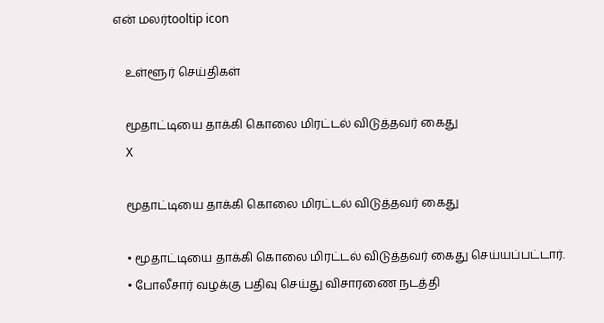என் மலர்tooltip icon

    உள்ளூர் செய்திகள்

    மூதாட்டியை தாக்கி கொலை மிரட்டல் விடுத்தவர் கைது
    X

    மூதாட்டியை தாக்கி கொலை மிரட்டல் விடுத்தவர் கைது

    • மூதாட்டியை தாக்கி கொலை மிரட்டல் விடுத்தவர் கைது செய்யப்பட்டார்.
    • போலீசார் வழக்கு பதிவு செய்து விசாரணை நடத்தி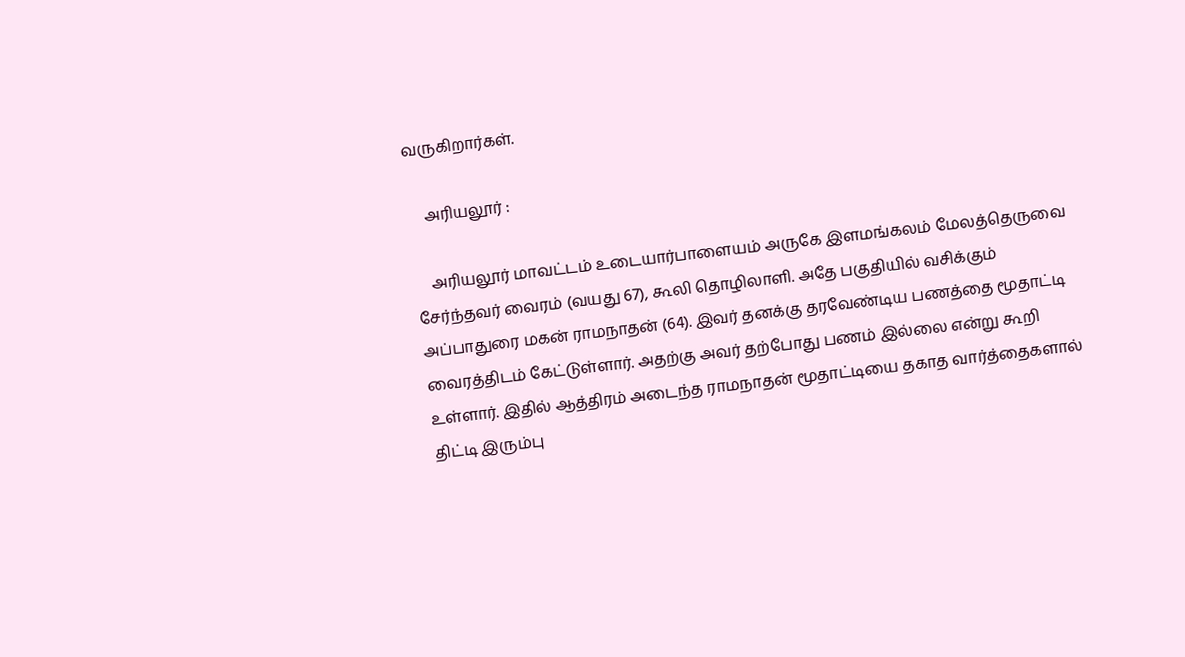வருகிறார்கள்.

    அரியலூர் :

    அரியலூர் மாவட்டம் உடையார்பாளையம் அருகே இளமங்கலம் மேலத்தெருவை சேர்ந்தவர் வைரம் (வயது 67), கூலி தொழிலாளி. அதே பகுதியில் வசிக்கும் அப்பாதுரை மகன் ராமநாதன் (64). இவர் தனக்கு தரவேண்டிய பணத்தை மூதாட்டி வைரத்திடம் கேட்டுள்ளார். அதற்கு அவர் தற்போது பணம் இல்லை என்று கூறி உள்ளார். இதில் ஆத்திரம் அடைந்த ராமநாதன் மூதாட்டியை தகாத வார்த்தைகளால் திட்டி இரும்பு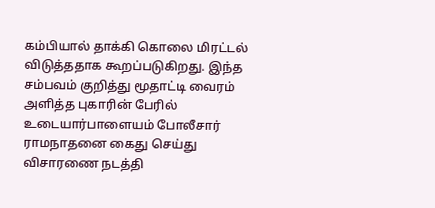கம்பியால் தாக்கி கொலை மிரட்டல் விடுத்ததாக கூறப்படுகிறது. இந்த சம்பவம் குறித்து மூதாட்டி வைரம் அளித்த புகாரின் பேரில் உடையார்பாளையம் போலீசார் ராமநாதனை கைது செய்து விசாரணை நடத்தி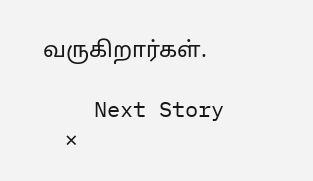வருகிறார்கள்.

    Next Story
    ×